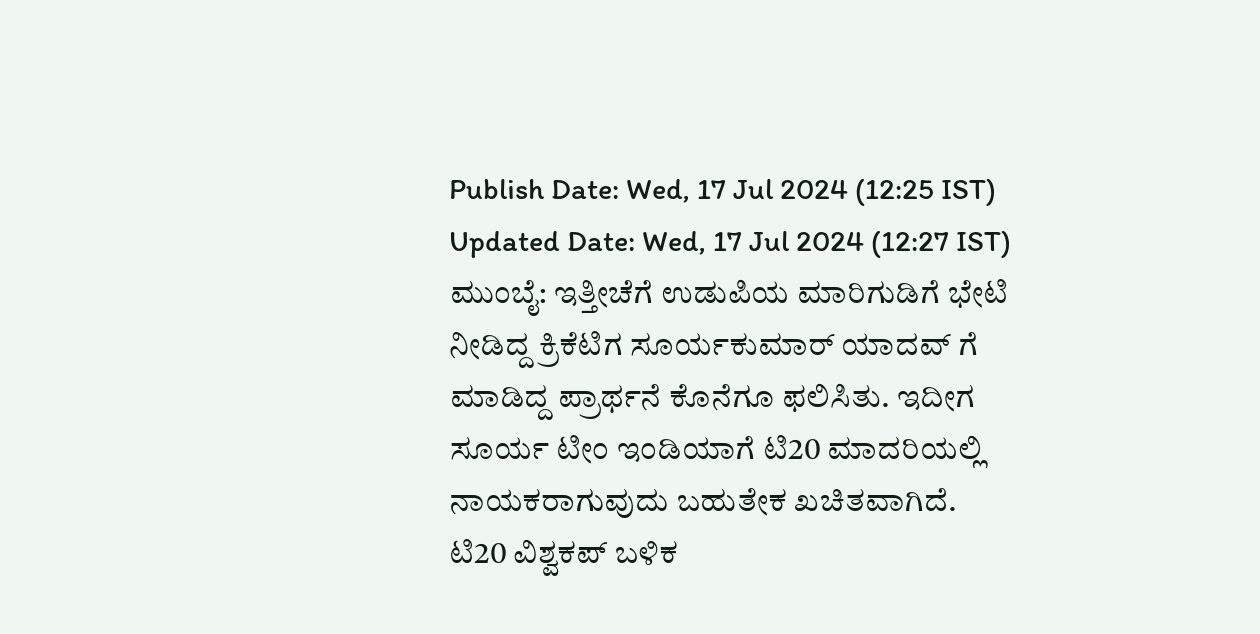Publish Date: Wed, 17 Jul 2024 (12:25 IST)
Updated Date: Wed, 17 Jul 2024 (12:27 IST)
ಮುಂಬೈ: ಇತ್ತೀಚೆಗೆ ಉಡುಪಿಯ ಮಾರಿಗುಡಿಗೆ ಭೇಟಿ ನೀಡಿದ್ದ ಕ್ರಿಕೆಟಿಗ ಸೂರ್ಯಕುಮಾರ್ ಯಾದವ್ ಗೆ ಮಾಡಿದ್ದ ಪ್ರಾರ್ಥನೆ ಕೊನೆಗೂ ಫಲಿಸಿತು. ಇದೀಗ ಸೂರ್ಯ ಟೀಂ ಇಂಡಿಯಾಗೆ ಟಿ20 ಮಾದರಿಯಲ್ಲಿ ನಾಯಕರಾಗುವುದು ಬಹುತೇಕ ಖಚಿತವಾಗಿದೆ.
ಟಿ20 ವಿಶ್ವಕಪ್ ಬಳಿಕ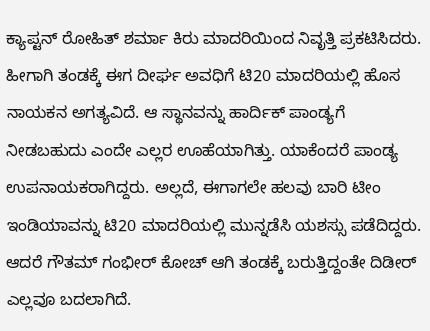ಕ್ಯಾಪ್ಟನ್ ರೋಹಿತ್ ಶರ್ಮಾ ಕಿರು ಮಾದರಿಯಿಂದ ನಿವೃತ್ತಿ ಪ್ರಕಟಿಸಿದರು. ಹೀಗಾಗಿ ತಂಡಕ್ಕೆ ಈಗ ದೀರ್ಘ ಅವಧಿಗೆ ಟಿ20 ಮಾದರಿಯಲ್ಲಿ ಹೊಸ ನಾಯಕನ ಅಗತ್ಯವಿದೆ. ಆ ಸ್ಥಾನವನ್ನು ಹಾರ್ದಿಕ್ ಪಾಂಡ್ಯಗೆ ನೀಡಬಹುದು ಎಂದೇ ಎಲ್ಲರ ಊಹೆಯಾಗಿತ್ತು. ಯಾಕೆಂದರೆ ಪಾಂಡ್ಯ ಉಪನಾಯಕರಾಗಿದ್ದರು. ಅಲ್ಲದೆ, ಈಗಾಗಲೇ ಹಲವು ಬಾರಿ ಟೀಂ ಇಂಡಿಯಾವನ್ನು ಟಿ20 ಮಾದರಿಯಲ್ಲಿ ಮುನ್ನಡೆಸಿ ಯಶಸ್ಸು ಪಡೆದಿದ್ದರು.
ಆದರೆ ಗೌತಮ್ ಗಂಭೀರ್ ಕೋಚ್ ಆಗಿ ತಂಡಕ್ಕೆ ಬರುತ್ತಿದ್ದಂತೇ ದಿಡೀರ್ ಎಲ್ಲವೂ ಬದಲಾಗಿದೆ.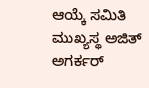ಆಯ್ಕೆ ಸಮಿತಿ ಮುಖ್ಯಸ್ಥ ಅಜಿತ್ ಅಗರ್ಕರ್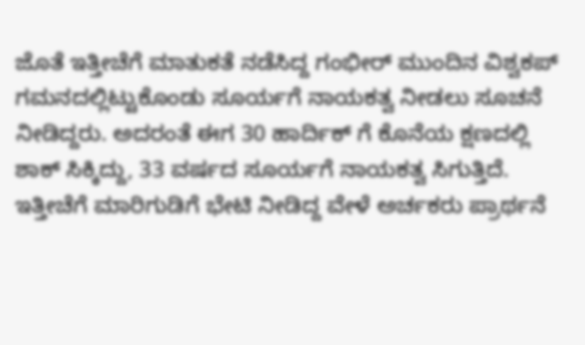ಜೊತೆ ಇತ್ತೀಚೆಗೆ ಮಾತುಕತೆ ನಡೆಸಿದ್ದ ಗಂಭೀರ್ ಮುಂದಿನ ವಿಶ್ವಕಪ್ ಗಮನದಲ್ಲಿಟ್ಟುಕೊಂಡು ಸೂರ್ಯಗೆ ನಾಯಕತ್ವ ನೀಡಲು ಸೂಚನೆ ನೀಡಿದ್ದರು. ಅದರಂತೆ ಈಗ 30 ಹಾರ್ದಿಕ್ ಗೆ ಕೊನೆಯ ಕ್ಷಣದಲ್ಲಿ ಶಾಕ್ ಸಿಕ್ಕಿದ್ದು, 33 ವರ್ಷದ ಸೂರ್ಯಗೆ ನಾಯಕತ್ವ ಸಿಗುತ್ತಿದೆ.
ಇತ್ತೀಚೆಗೆ ಮಾರಿಗುಡಿಗೆ ಭೇಟಿ ನೀಡಿದ್ದ ವೇಳೆ ಅರ್ಚಕರು ಪ್ರಾರ್ಥನೆ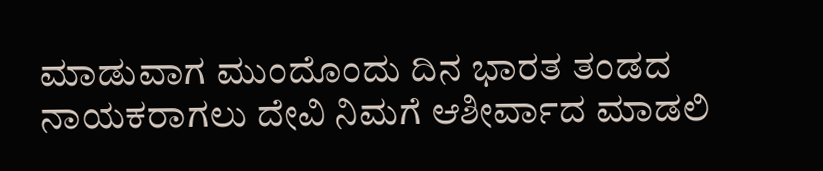ಮಾಡುವಾಗ ಮುಂದೊಂದು ದಿನ ಭಾರತ ತಂಡದ ನಾಯಕರಾಗಲು ದೇವಿ ನಿಮಗೆ ಆಶೀರ್ವಾದ ಮಾಡಲಿ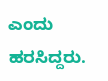ಎಂದು ಹರಸಿದ್ದರು.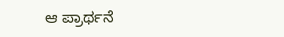ಆ ಪ್ರಾರ್ಥನೆ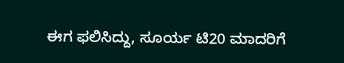ಈಗ ಫಲಿಸಿದ್ದು, ಸೂರ್ಯ ಟಿ20 ಮಾದರಿಗೆ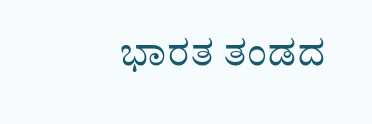ಭಾರತ ತಂಡದ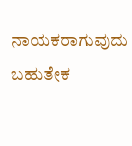ನಾಯಕರಾಗುವುದು ಬಹುತೇಕ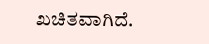ಖಚಿತವಾಗಿದೆ.